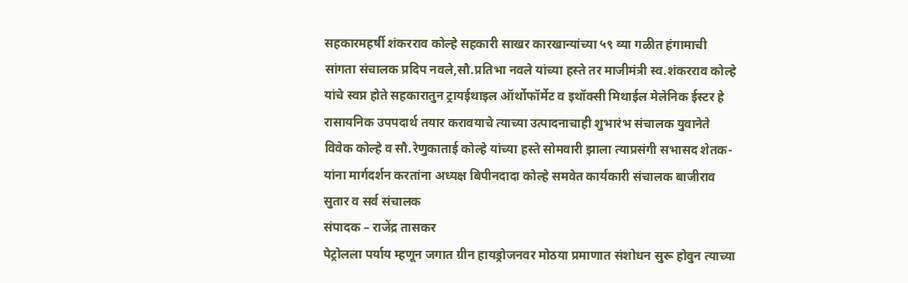सहकारमहर्षी शंकरराव कोल्हे सहकारी साखर कारखान्यांच्या ५९ व्या गळीत हंगामाची सांगता संचालक प्रदिप नवले,सौ.प्रतिभा नवले यांच्या हस्ते तर माजीमंत्री स्व.शंकरराव कोल्हे यांचे स्वप्न होते सहकारातुन ट्रायईथाइल ऑर्थोफॉर्मेट व इथॉक्सी मिथाईल मेलेनिक ईस्टर हे रासायनिक उपपदार्थ तयार करावयाचे त्याच्या उत्पादनाचाही शुभारंभ संचालक युवानेते विवेक कोल्हे व सौ.रेणुकाताई कोल्हे यांच्या हस्ते सोमवारी झाला त्याप्रसंगी सभासद शेतक-यांना मार्गदर्शन करतांना अध्यक्ष बिपीनदादा कोल्हे समवेत कार्यकारी संचालक बाजीराव सुतार व सर्व संचालक
संपादक – राजेंद्र तासकर
पेट्रोलला पर्याय म्हणून जगात ग्रीन हायड्रोजनवर मोठया प्रमाणात संशोधन सुरू होवुन त्याच्या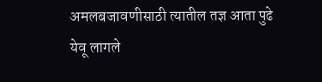अमलबजावणीसाठी त्यातील तज्ञ आता पुढे येवू लागले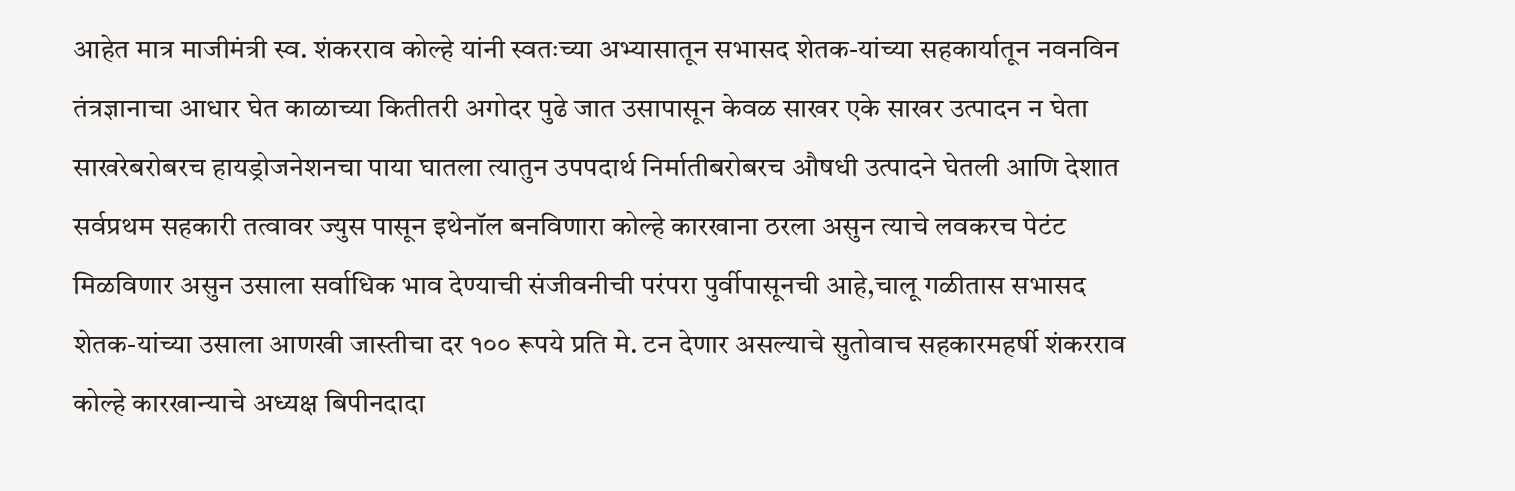आहेत मात्र माजीमंत्री स्व. शंकरराव कोल्हे यांनी स्वतःच्या अभ्यासातून सभासद शेतक-यांच्या सहकार्यातून नवनविन तंत्रज्ञानाचा आधार घेत काळाच्या कितीतरी अगोदर पुढे जात उसापासून केवळ साखर एके साखर उत्पादन न घेता साखरेबरोबरच हायड्रोजनेशनचा पाया घातला त्यातुन उपपदार्थ निर्मातीबरोबरच औषधी उत्पादने घेतली आणि देशात सर्वप्रथम सहकारी तत्वावर ज्युस पासून इथेनॉल बनविणारा कोल्हे कारखाना ठरला असुन त्याचे लवकरच पेटंट मिळविणार असुन उसाला सर्वाधिक भाव देण्याची संजीवनीची परंपरा पुर्वीपासूनची आहे,चालू गळीतास सभासद शेतक-यांच्या उसाला आणखी जास्तीचा दर १०० रूपये प्रति मे. टन देणार असल्याचे सुतोवाच सहकारमहर्षी शंकरराव कोल्हे कारखान्याचे अध्यक्ष बिपीनदादा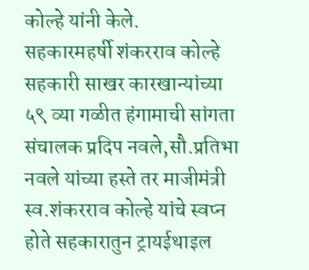कोल्हे यांनी केले.
सहकारमहर्षी शंकरराव कोल्हे सहकारी साखर कारखान्यांच्या ५९ व्या गळीत हंगामाची सांगता संचालक प्रदिप नवले,सौ.प्रतिभा नवले यांच्या हस्ते तर माजीमंत्री स्व.शंकरराव कोल्हे यांचे स्वप्न होते सहकारातुन ट्रायईथाइल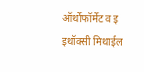ऑर्थोफॉर्मेट व इ इथॉक्सी मिथाईल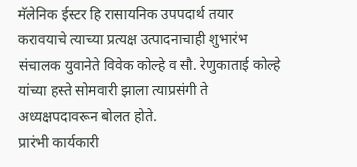मॅलेनिक ईस्टर हि रासायनिक उपपदार्थ तयार करावयाचे त्याच्या प्रत्यक्ष उत्पादनाचाही शुभारंभ संचालक युवानेते विवेक कोल्हे व सौ. रेणुकाताई कोल्हे यांच्या हस्ते सोमवारी झाला त्याप्रसंगी ते अध्यक्षपदावरून बोलत होते.
प्रारंभी कार्यकारी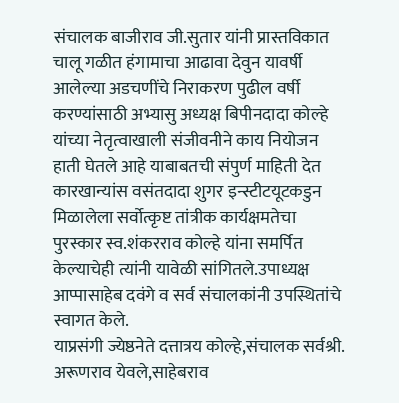संचालक बाजीराव जी.सुतार यांनी प्रास्तविकात चालू गळीत हंगामाचा आढावा देवुन यावर्षी आलेल्या अडचणींचे निराकरण पुढील वर्षी करण्यांसाठी अभ्यासु अध्यक्ष बिपीनदादा कोल्हे यांच्या नेतृत्वाखाली संजीवनीने काय नियोजन हाती घेतले आहे याबाबतची संपुर्ण माहिती देत कारखान्यांस वसंतदादा शुगर इन्स्टीटयूटकडुन मिळालेला सर्वोत्कृष्ट तांत्रीक कार्यक्षमतेचा पुरस्कार स्व.शंकरराव कोल्हे यांना समर्पित केल्याचेही त्यांनी यावेळी सांगितले.उपाध्यक्ष आप्पासाहेब दवंगे व सर्व संचालकांनी उपस्थितांचे स्वागत केले.
याप्रसंगी ज्येष्ठनेते दत्तात्रय कोल्हे,संचालक सर्वश्री. अरूणराव येवले,साहेबराव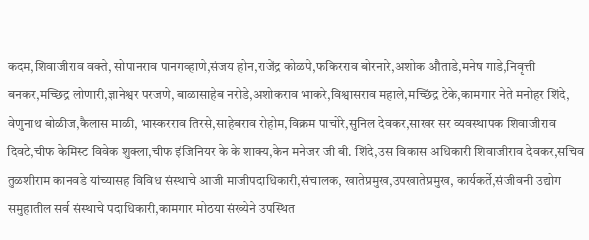कदम,शिवाजीराव वक्ते, सोपानराव पानगव्हाणे,संजय होन,राजेंद्र कोळपे,फकिरराव बोरनारे,अशोक औताडे,मनेष गाडे,निवृत्ती बनकर,मच्छिद्र लोणारी,ज्ञानेश्वर परजणे, बाळासाहेब नरोडे,अशोकराव भाकरे,विश्वासराव महाले,मच्छिंद्र टेके,कामगार नेते मनोहर शिंदे, वेणुनाथ बोळीज,कैलास माळी, भास्करराव तिरसे,साहेबराव रोहोम,विक्रम पाचोरे,सुनिल देवकर,साखर सर व्यवस्थापक शिवाजीराव दिवटे,चीफ केमिस्ट विवेक शुक्ला,चीफ इंजिनियर के के शाक्य,केन मनेजर जी बी. शिंदे,उस विकास अधिकारी शिवाजीराव देवकर,सचिव तुळशीराम कानवडे यांच्यासह विविध संस्थाचे आजी माजीपदाधिकारी,संचालक, खातेप्रमुख,उपखातेप्रमुख, कार्यकर्ते,संजीवनी उद्योग समुहातील सर्व संस्थाचे पदाधिकारी,कामगार मोठया संख्येने उपस्थित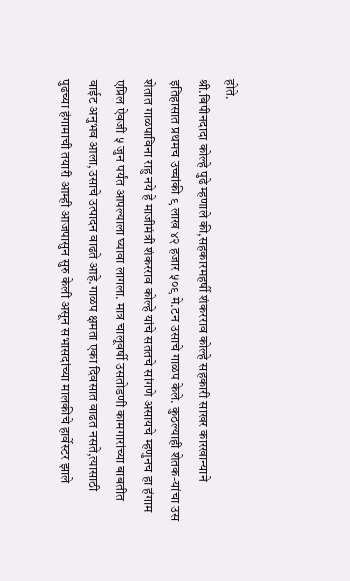होते.
श्री.बिपीनदादा कोल्हे पुढे म्हणाले की,सहकारमहर्षी शंकरराव कोल्हे सहकारी साखर कारखान्याने इतिहासात प्रथमच उच्चांकी ९ लाख ४२ हजार ५०९ मे.टन उसाचे गाळप केले. कुठल्याही शेतक-यांचा उस शेतात गाळपाविना राहु नये हे माजीमंत्री शंकरराव कोल्हे यांचे सततचे सांगणे असायचे म्हणुनच हा हंगाम एप्रिल ऐवजी ५ जुन पर्यंत आपल्याला घ्यावा लागला. मात्र चालूवर्षी उसतोडणी कामगारांच्या बाबतीत वाईट अनुभव आला,उसाचे उत्पादन वाढते आहे.गाळप क्षमता एका दिवसात वाढत नसते,त्यासाठी पुढच्या हंगामाची तयारी आम्ही आजपासुन सुरु केली असून सभासदांच्या मालकीचे हार्वेस्टर झाले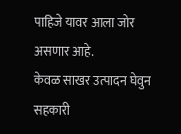पाहिजे यावर आला जोर असणार आहे.
केवळ साखर उत्पादन घेवुन सहकारी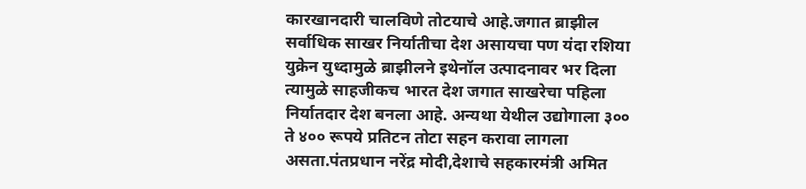कारखानदारी चालविणे तोटयाचे आहे.जगात ब्राझील सर्वाधिक साखर निर्यातीचा देश असायचा पण यंदा रशिया युक्रेन युध्दामुळे ब्राझीलने इथेनॉल उत्पादनावर भर दिला त्यामुळे साहजीकच भारत देश जगात साखरेचा पहिला निर्यातदार देश बनला आहे. अन्यथा येथील उद्योगाला ३०० ते ४०० रूपये प्रतिटन तोटा सहन करावा लागला असता.पंतप्रधान नरेंद्र मोदी,देशाचे सहकारमंत्री अमित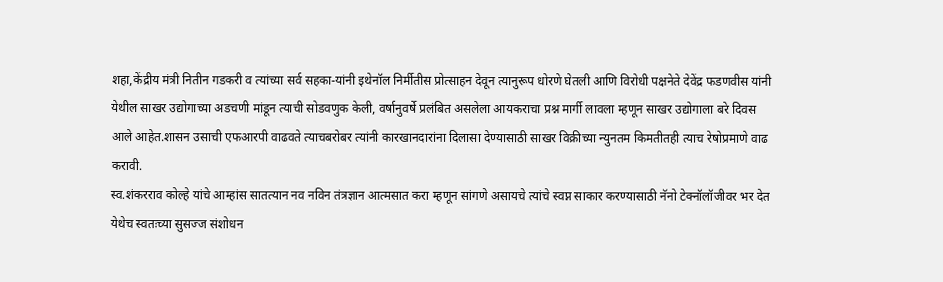शहा,केंद्रीय मंत्री नितीन गडकरी व त्यांच्या सर्व सहका-यांनी इथेनॉल निर्मीतीस प्रोत्साहन देवून त्यानुरूप धोरणे घेतली आणि विरोधी पक्षनेते देवेंद्र फडणवीस यांनी येथील साखर उद्योगाच्या अडचणी मांडून त्याची सोडवणुक केली, वर्षानुवर्षे प्रलंबित असलेला आयकराचा प्रश्न मार्गी लावला म्हणून साखर उद्योगाला बरे दिवस आले आहेत.शासन उसाची एफआरपी वाढवते त्याचबरोबर त्यांनी कारखानदारांना दिलासा देण्यासाठी साखर विक्रीच्या न्युनतम किमतीतही त्याच रेषोप्रमाणे वाढ करावी.
स्व.शंकरराव कोल्हे यांचे आम्हांस सातत्यान नव नविन तंत्रज्ञान आत्मसात करा म्हणून सांगणे असायचे त्यांचे स्वप्न साकार करण्यासाठी नॅनो टेक्नॉलॉजीवर भर देत येथेच स्वतःच्या सुसज्ज संशोधन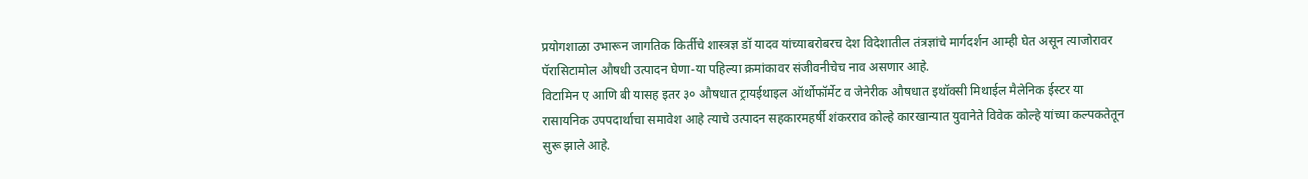प्रयोगशाळा उभारून जागतिक किर्तीचे शास्त्रज्ञ डॉ यादव यांच्याबरोबरच देश विदेशातील तंत्रज्ञांचे मार्गदर्शन आम्ही घेत असून त्याजोरावर पॅरासिटामोल औषधी उत्पादन घेणा-या पहिल्या क्रमांकावर संजीवनीचेच नाव असणार आहे.
विटामिन ए आणि बी यासह इतर ३० औषधात ट्रायईथाइल ऑर्थोफॉर्मेट व जेनेरीक औषधात इथॉक्सी मिथाईल मैलेनिक ईस्टर या रासायनिक उपपदार्थाचा समावेश आहे त्याचे उत्पादन सहकारमहर्षी शंकरराव कोल्हे कारखान्यात युवानेते विवेक कोल्हे यांच्या कल्पकतेतून सुरू झाले आहे.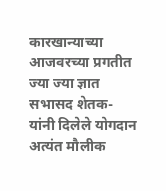कारखान्याच्या आजवरच्या प्रगतीत ज्या ज्या ज्ञात सभासद शेतक-यांनी दिलेले योगदान अत्यंत मौलीक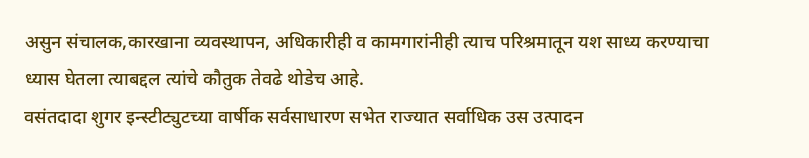असुन संचालक,कारखाना व्यवस्थापन, अधिकारीही व कामगारांनीही त्याच परिश्रमातून यश साध्य करण्याचा ध्यास घेतला त्याबद्दल त्यांचे कौतुक तेवढे थोडेच आहे.
वसंतदादा शुगर इन्स्टीट्युटच्या वार्षीक सर्वसाधारण सभेत राज्यात सर्वाधिक उस उत्पादन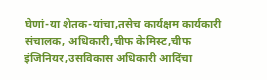घेणां-या शेतक-यांचा,तसेच कार्यक्षम कार्यकारी संचालक, अधिकारी,चीफ केमिस्ट,चीफ इंजिनियर,उसविकास अधिकारी आदिंचा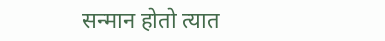सन्मान होतो त्यात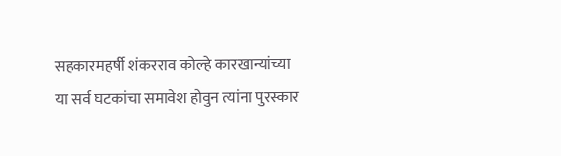सहकारमहर्षी शंकरराव कोल्हे कारखान्यांच्या या सर्व घटकांचा समावेश होवुन त्यांना पुरस्कार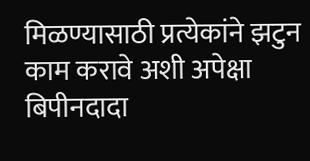मिळण्यासाठी प्रत्येकांने झटुन काम करावे अशी अपेक्षा बिपीनदादा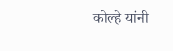कोल्हे यांनी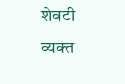शेवटी व्यक्त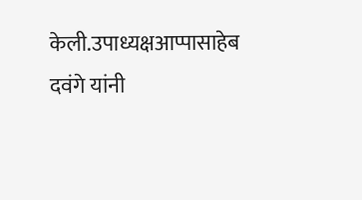केली.उपाध्यक्षआप्पासाहेब दवंगे यांनी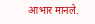आभार मानले.